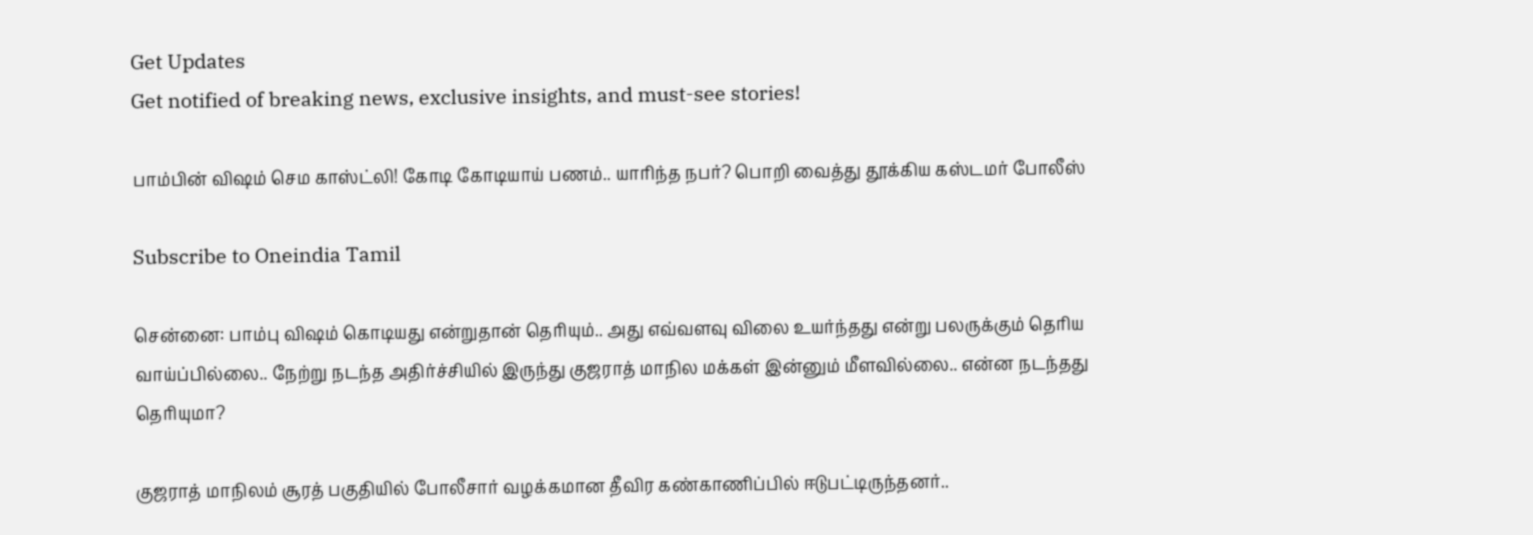Get Updates
Get notified of breaking news, exclusive insights, and must-see stories!

பாம்பின் விஷம் செம காஸ்ட்லி! கோடி கோடியாய் பணம்.. யாரிந்த நபர்? பொறி வைத்து தூக்கிய கஸ்டமர் போலீஸ்

Subscribe to Oneindia Tamil

சென்னை: பாம்பு விஷம் கொடியது என்றுதான் தெரியும்.. அது எவ்வளவு விலை உயர்ந்தது என்று பலருக்கும் தெரிய வாய்ப்பில்லை.. நேற்று நடந்த அதிர்ச்சியில் இருந்து குஜராத் மாநில மக்கள் இன்னும் மீளவில்லை.. என்ன நடந்தது தெரியுமா?

குஜராத் மாநிலம் சூரத் பகுதியில் போலீசார் வழக்கமான தீவிர கண்காணிப்பில் ஈடுபட்டிருந்தனர்..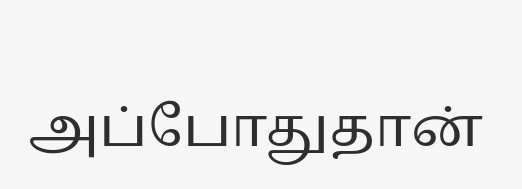அப்போதுதான்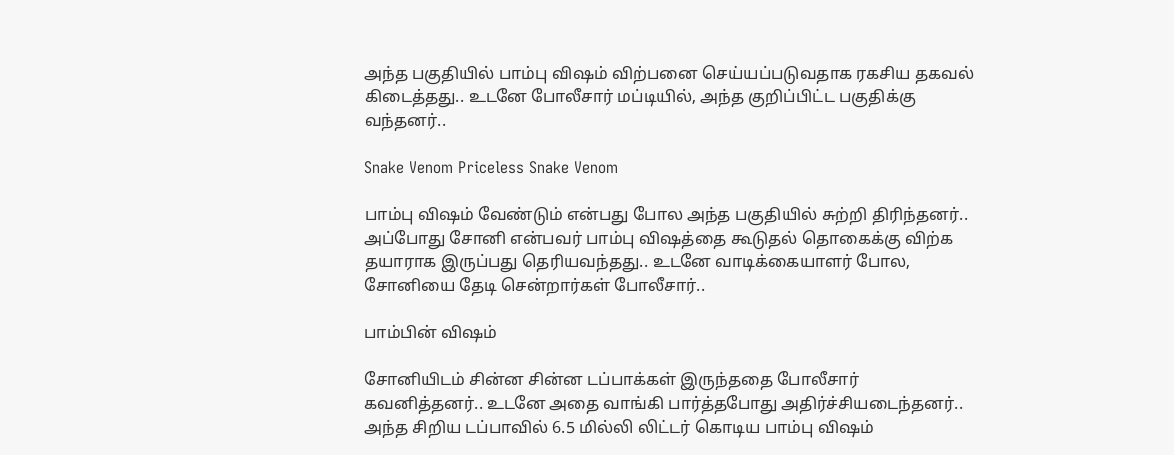அந்த பகுதியில் பாம்பு விஷம் விற்பனை செய்யப்படுவதாக ரகசிய தகவல் கிடைத்தது.. உடனே போலீசார் மப்டியில், அந்த குறிப்பிட்ட பகுதிக்கு வந்தனர்..

Snake Venom Priceless Snake Venom

பாம்பு விஷம் வேண்டும் என்பது போல அந்த பகுதியில் சுற்றி திரிந்தனர்.. அப்போது சோனி என்பவர் பாம்பு விஷத்தை கூடுதல் தொகைக்கு விற்க தயாராக இருப்பது தெரியவந்தது.. உடனே வாடிக்கையாளர் போல, சோனியை தேடி சென்றார்கள் போலீசார்..

பாம்பின் விஷம்

சோனியிடம் சின்ன சின்ன டப்பாக்கள் இருந்ததை போலீசார் கவனித்தனர்.. உடனே அதை வாங்கி பார்த்தபோது அதிர்ச்சியடைந்தனர்.. அந்த சிறிய டப்பாவில் 6.5 மில்லி லிட்டர் கொடிய பாம்பு விஷம்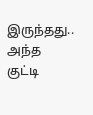இருந்தது.. அந்த குட்டி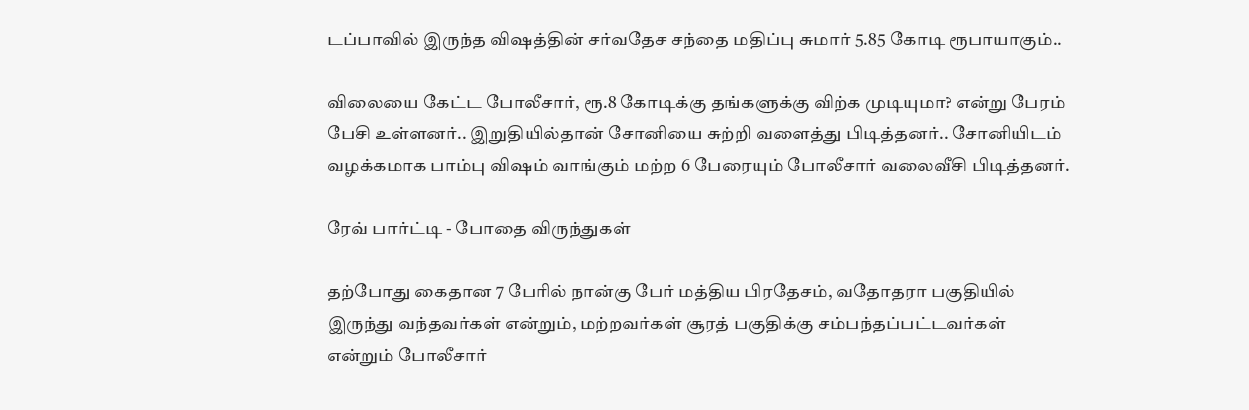டப்பாவில் இருந்த விஷத்தின் சர்வதேச சந்தை மதிப்பு சுமார் 5.85 கோடி ரூபாயாகும்..

விலையை கேட்ட போலீசார், ரூ.8 கோடிக்கு தங்களுக்கு விற்க முடியுமா? என்று பேரம் பேசி உள்ளனர்.. இறுதியில்தான் சோனியை சுற்றி வளைத்து பிடித்தனர்.. சோனியிடம் வழக்கமாக பாம்பு விஷம் வாங்கும் மற்ற 6 பேரையும் போலீசார் வலைவீசி பிடித்தனர்.

ரேவ் பார்ட்டி - போதை விருந்துகள்

தற்போது கைதான 7 பேரில் நான்கு பேர் மத்திய பிரதேசம், வதோதரா பகுதியில் இருந்து வந்தவர்கள் என்றும், மற்றவர்கள் சூரத் பகுதிக்கு சம்பந்தப்பட்டவர்கள் என்றும் போலீசார்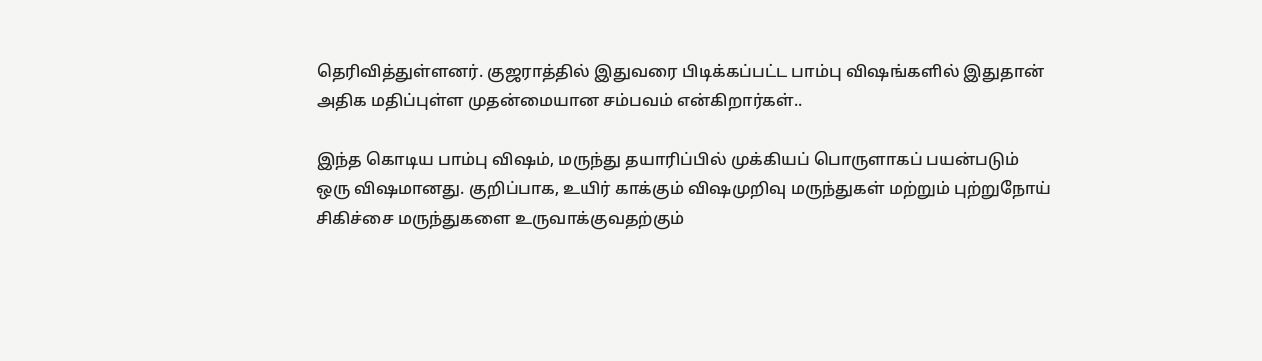தெரிவித்துள்ளனர். குஜராத்தில் இதுவரை பிடிக்கப்பட்ட பாம்பு விஷங்களில் இதுதான் அதிக மதிப்புள்ள முதன்மையான சம்பவம் என்கிறார்கள்..

இந்த கொடிய பாம்பு விஷம், மருந்து தயாரிப்பில் முக்கியப் பொருளாகப் பயன்படும் ஒரு விஷமானது. குறிப்பாக, உயிர் காக்கும் விஷமுறிவு மருந்துகள் மற்றும் புற்றுநோய் சிகிச்சை மருந்துகளை உருவாக்குவதற்கும்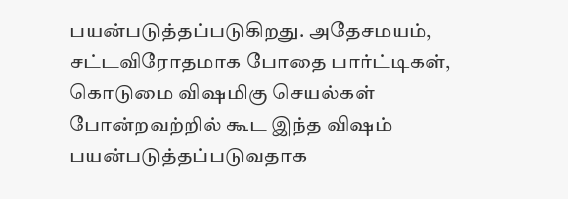பயன்படுத்தப்படுகிறது. அதேசமயம், சட்டவிரோதமாக போதை பார்ட்டிகள், கொடுமை விஷமிகு செயல்கள் போன்றவற்றில் கூட இந்த விஷம் பயன்படுத்தப்படுவதாக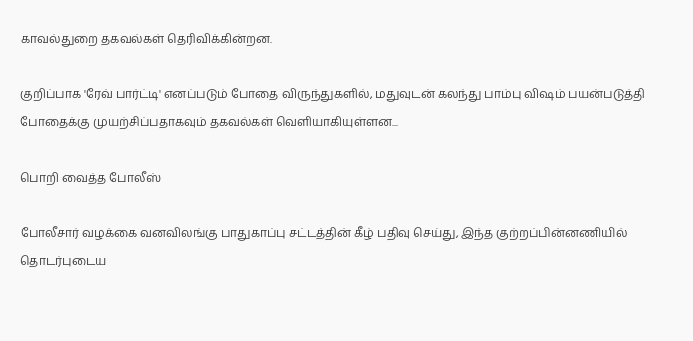காவல்துறை தகவல்கள் தெரிவிக்கின்றன.

குறிப்பாக 'ரேவ் பார்ட்டி' எனப்படும் போதை விருந்துகளில், மதுவுடன் கலந்து பாம்பு விஷம் பயன்படுத்தி போதைக்கு முயற்சிப்பதாகவும் தகவல்கள் வெளியாகியுள்ளன...

பொறி வைத்த போலீஸ்

போலீசார் வழக்கை வனவிலங்கு பாதுகாப்பு சட்டத்தின் கீழ் பதிவு செய்து, இந்த குற்றப்பின்னணியில் தொடர்புடைய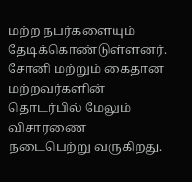மற்ற நபர்களையும் தேடிக்கொண்டுள்ளனர். சோனி மற்றும் கைதான மற்றவர்களின் தொடர்பில் மேலும் விசாரணை நடைபெற்று வருகிறது.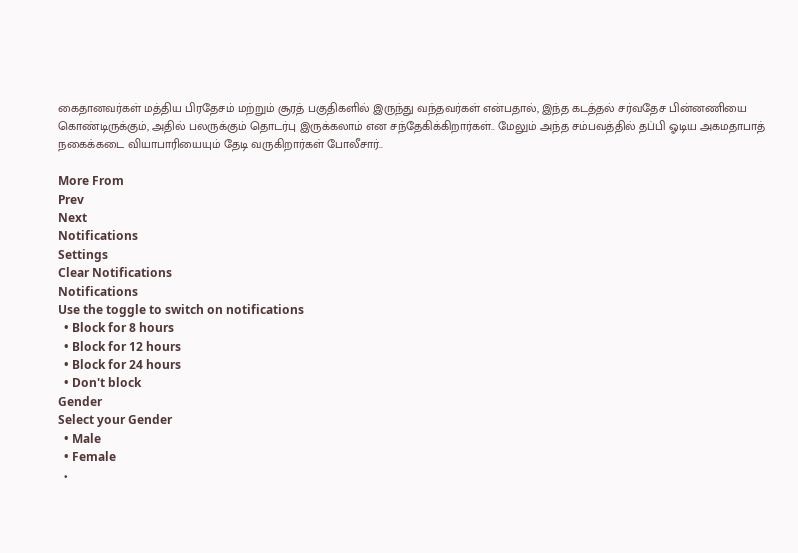கைதானவர்கள் மத்திய பிரதேசம் மற்றும் சூரத் பகுதிகளில் இருந்து வந்தவர்கள் என்பதால், இந்த கடத்தல் சர்வதேச பின்னணியை கொண்டிருக்கும், அதில் பலருக்கும் தொடர்பு இருக்கலாம் என சந்தேகிக்கிறார்கள்.. மேலும் அந்த சம்பவத்தில் தப்பி ஓடிய அகமதாபாத் நகைக்கடை வியாபாரியையும் தேடி வருகிறார்கள் போலீசார்..

More From
Prev
Next
Notifications
Settings
Clear Notifications
Notifications
Use the toggle to switch on notifications
  • Block for 8 hours
  • Block for 12 hours
  • Block for 24 hours
  • Don't block
Gender
Select your Gender
  • Male
  • Female
  •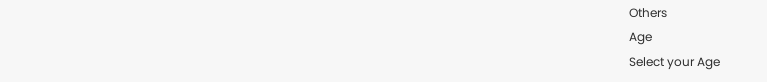Others
Age
Select your Age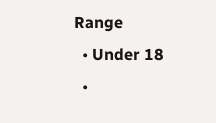Range
  • Under 18
  •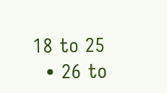18 to 25
  • 26 to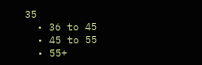35
  • 36 to 45
  • 45 to 55
  • 55+